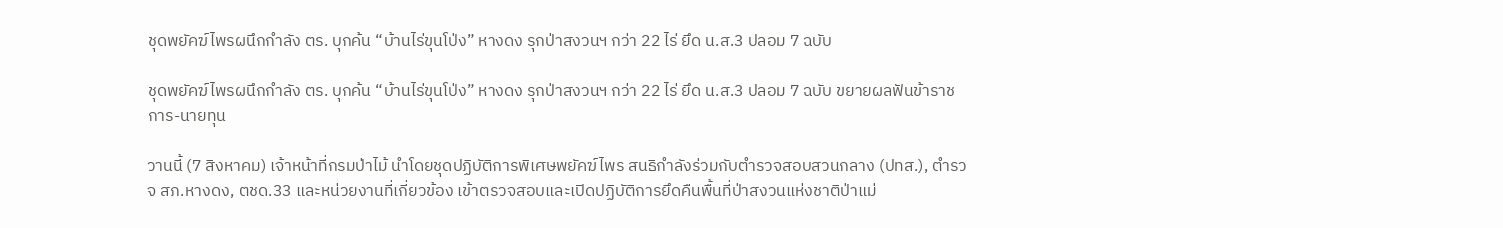ชุดพยัคฆ์ไพรผนึกกำลัง ตร. บุกค้น “บ้านไร่ขุนโป่ง” หางดง รุกป่าสงวนฯ กว่า 22 ไร่ ยึด น.ส.3 ปลอม 7 ฉบับ

ชุดพยัคฆ์ไพรผนึกกำลัง ตร. บุกค้น “บ้านไร่ขุนโป่ง” หางดง รุกป่าสงวนฯ กว่า 22 ไร่ ยึด น.ส.3 ปลอม 7 ฉบับ ขยายผลฟันข้าราชการ-นายทุน

วานนี้ (7 สิงหาคม) เจ้าหน้าที่กรมป่าไม้ นำโดยชุดปฏิบัติการพิเศษพยัคฆ์ไพร สนธิกำลังร่วมกับตำรวจสอบสวนกลาง (ปทส.), ตำรวจ สภ.หางดง, ตชด.33 และหน่วยงานที่เกี่ยวข้อง เข้าตรวจสอบและเปิดปฏิบัติการยึดคืนพื้นที่ป่าสงวนแห่งชาติป่าแม่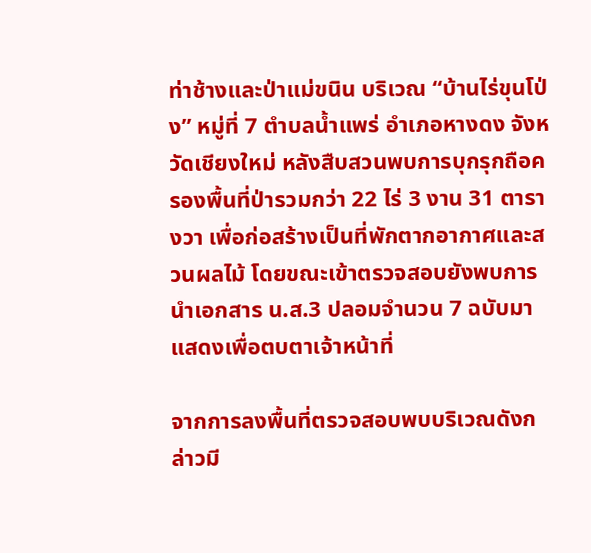ท่าช้างและป่าแม่ขนิน บริเวณ “บ้านไร่ขุนโป่ง” หมู่ที่ 7 ตำบลน้ำแพร่ อำเภอหางดง จังหวัดเชียงใหม่ หลังสืบสวนพบการบุกรุกถือครองพื้นที่ป่ารวมกว่า 22 ไร่ 3 งาน 31 ตารางวา เพื่อก่อสร้างเป็นที่พักตากอากาศและสวนผลไม้ โดยขณะเข้าตรวจสอบยังพบการนำเอกสาร น.ส.3 ปลอมจำนวน 7 ฉบับมาแสดงเพื่อตบตาเจ้าหน้าที่

จากการลงพื้นที่ตรวจสอบพบบริเวณดังกล่าวมี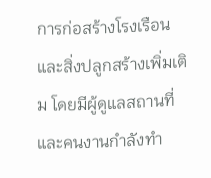การก่อสร้างโรงเรือนและสิ่งปลูกสร้างเพิ่มเติม โดยมีผู้ดูแลสถานที่และคนงานกำลังทำ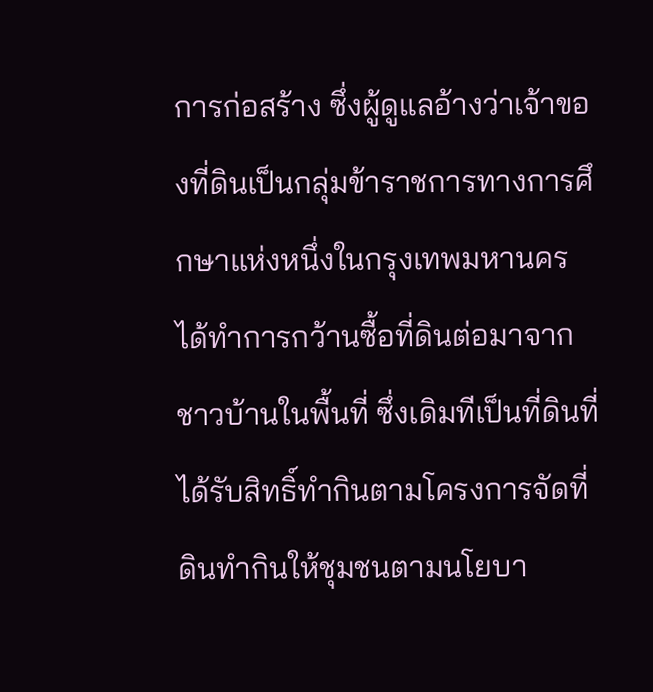การก่อสร้าง ซึ่งผู้ดูแลอ้างว่าเจ้าของที่ดินเป็นกลุ่มข้าราชการทางการศึกษาแห่งหนึ่งในกรุงเทพมหานคร ได้ทำการกว้านซื้อที่ดินต่อมาจากชาวบ้านในพื้นที่ ซึ่งเดิมทีเป็นที่ดินที่ได้รับสิทธิ์ทำกินตามโครงการจัดที่ดินทำกินให้ชุมชนตามนโยบา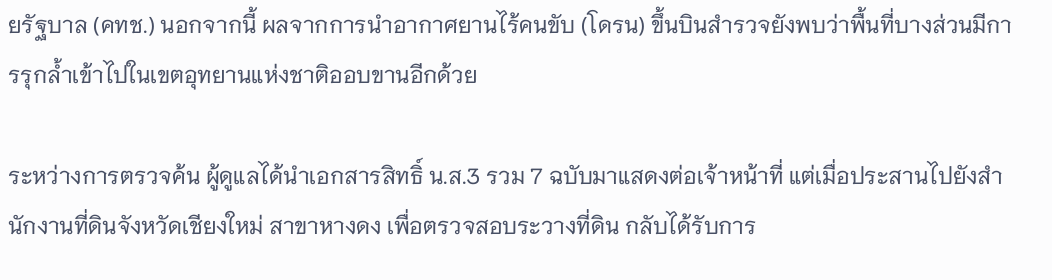ยรัฐบาล (คทช.) นอกจากนี้ ผลจากการนำอากาศยานไร้คนขับ (โดรน) ขึ้นบินสำรวจยังพบว่าพื้นที่บางส่วนมีการรุกล้ำเข้าไปในเขตอุทยานแห่งชาติออบขานอีกด้วย

ระหว่างการตรวจค้น ผู้ดูแลได้นำเอกสารสิทธิ์ น.ส.3 รวม 7 ฉบับมาแสดงต่อเจ้าหน้าที่ แต่เมื่อประสานไปยังสำนักงานที่ดินจังหวัดเชียงใหม่ สาขาหางดง เพื่อตรวจสอบระวางที่ดิน กลับได้รับการ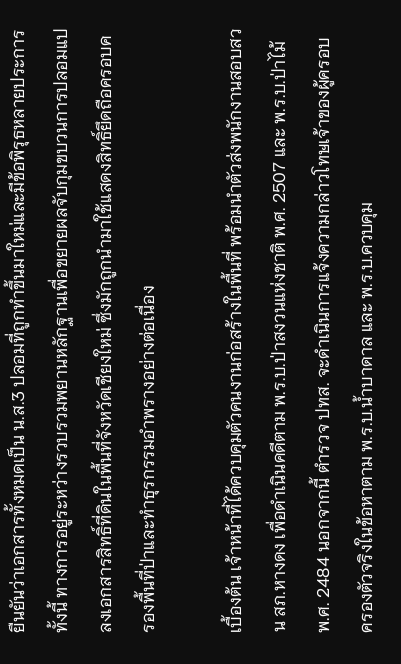ยืนยันว่าเอกสารทั้งหมดเป็น น.ส.3 ปลอมที่ถูกทำขึ้นมาใหม่และมีข้อพิรุธหลายประการ ทั้งนี้ ทางการอยู่ระหว่างรวบรวมพยานหลักฐานเพื่อขยายผลจับกุมขบวนการปลอมแปลงเอกสารสิทธิ์ที่ดินในพื้นที่จังหวัดเชียงใหม่ ซึ่งมักถูกนำมาใช้แสดงสิทธิ์ยึดถือครอบครองพื้นที่ป่าและทำธุรกรรมอำพรางอย่างต่อเนื่อง

เบื้องต้น เจ้าหน้าที่ได้ควบคุมตัวคนงานก่อสร้างในพื้นที่ พร้อมนำตัวส่งพนักงานสอบสวน สภ.หางดง เพื่อดำเนินคดีตาม พ.ร.บ.ป่าสงวนแห่งชาติ พ.ศ. 2507 และ พ.ร.บ.ป่าไม้ พ.ศ. 2484 นอกจากนี้ ตำรวจ ปทส. จะดำเนินการแจ้งความกล่าวโทษเจ้าของผู้ครอบครองตัวจริงในข้อหาตาม พ.ร.บ.น้ำบาดาล และ พ.ร.บ.ควบคุม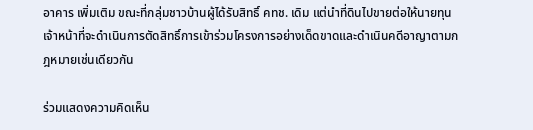อาคาร เพิ่มเติม ขณะที่กลุ่มชาวบ้านผู้ได้รับสิทธิ์ คทช. เดิม แต่นำที่ดินไปขายต่อให้นายทุน เจ้าหน้าที่จะดำเนินการตัดสิทธิ์การเข้าร่วมโครงการอย่างเด็ดขาดและดำเนินคดีอาญาตามกฎหมายเช่นเดียวกัน

ร่วมแสดงความคิดเห็น